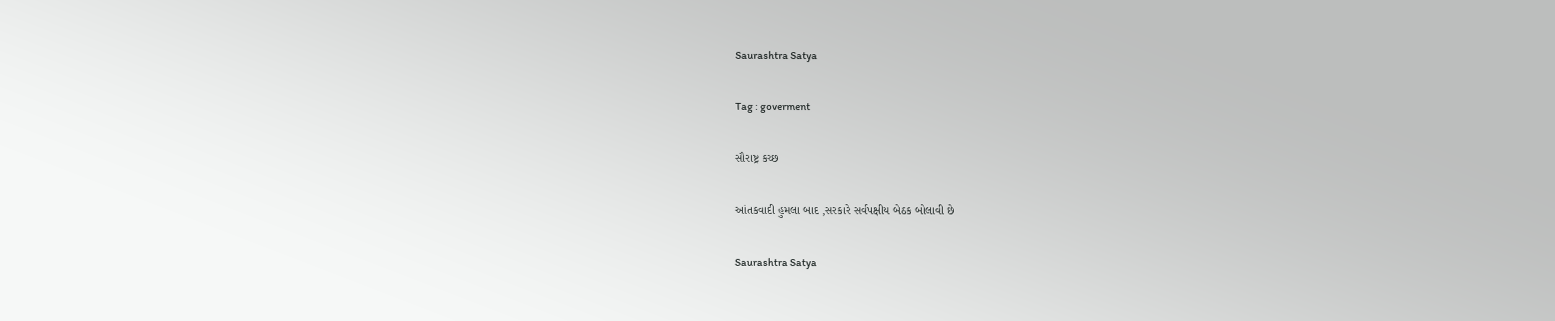Saurashtra Satya

Tag : goverment

સૌરાષ્ટ્ર કચ્છ

આંતકવાદી હુમલા બાદ ,સરકારે સર્વપક્ષીય બેઠક બોલાવી છે

Saurashtra Satya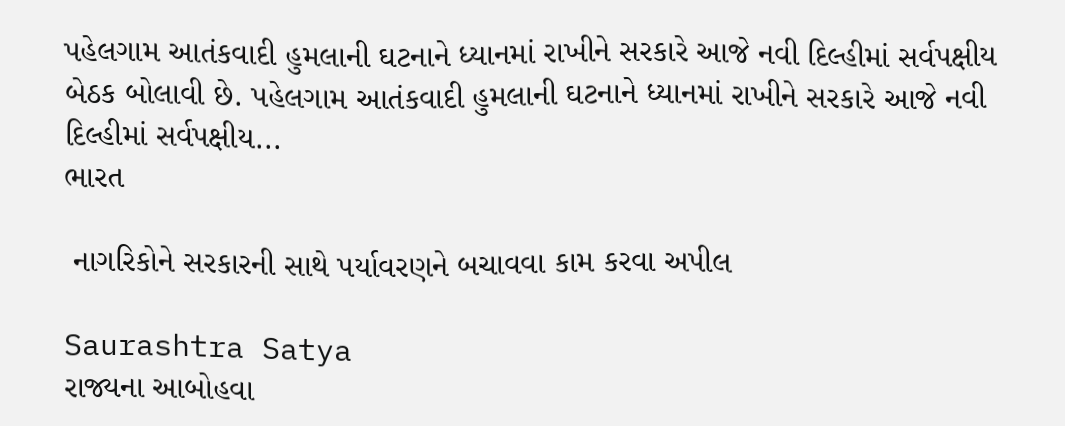પહેલગામ આતંકવાદી હુમલાની ઘટનાને ધ્યાનમાં રાખીને સરકારે આજે નવી દિલ્હીમાં સર્વપક્ષીય બેઠક બોલાવી છે. પહેલગામ આતંકવાદી હુમલાની ઘટનાને ધ્યાનમાં રાખીને સરકારે આજે નવી દિલ્હીમાં સર્વપક્ષીય...
ભારત

 નાગરિકોને સરકારની સાથે પર્યાવરણને બચાવવા કામ કરવા અપીલ

Saurashtra Satya
રાજ્યના આબોહવા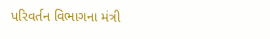પરિવર્તન વિભાગના મંત્રી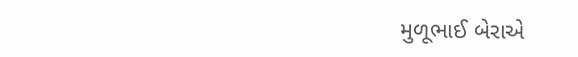મુળૂભાઈ બેરાએ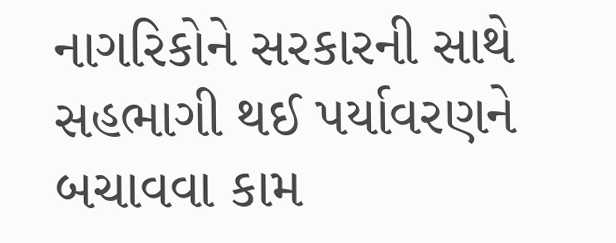નાગરિકોને સરકારની સાથે સહભાગી થઈ પર્યાવરણને બચાવવા કામ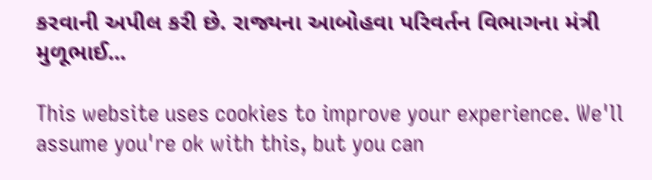કરવાની અપીલ કરી છે. રાજ્યના આબોહવા પરિવર્તન વિભાગના મંત્રી મુળૂભાઈ...

This website uses cookies to improve your experience. We'll assume you're ok with this, but you can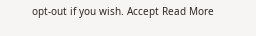opt-out if you wish. Accept Read More